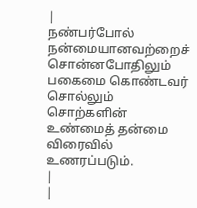|
நண்பர்போல் நன்மையானவற்றைச் சொன்னபோதிலும் பகைமை கொண்டவர் சொல்லும் சொற்களின் உண்மைத் தன்மை விரைவில் உணரப்படும்.
|
|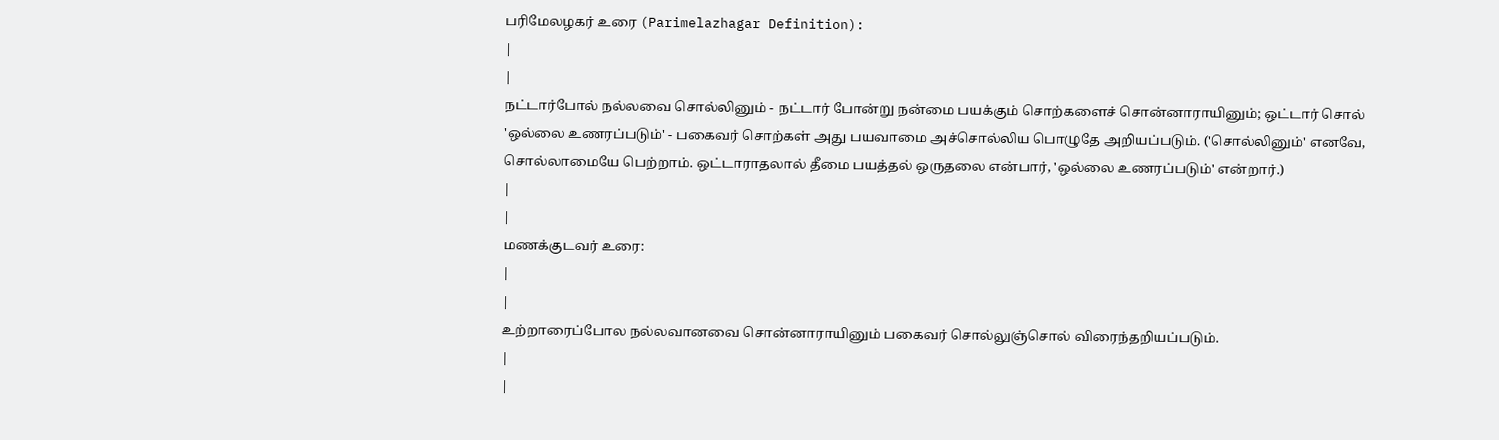பரிமேலழகர் உரை (Parimelazhagar Definition):
|
|
நட்டார்போல் நல்லவை சொல்லினும் - நட்டார் போன்று நன்மை பயக்கும் சொற்களைச் சொன்னாராயினும்; ஒட்டார் சொல் 'ஒல்லை உணரப்படும்' - பகைவர் சொற்கள் அது பயவாமை அச்சொல்லிய பொழுதே அறியப்படும். ('சொல்லினும்' எனவே, சொல்லாமையே பெற்றாம். ஒட்டாராதலால் தீமை பயத்தல் ஒருதலை என்பார், 'ஒல்லை உணரப்படும்' என்றார்.)
|
|
மணக்குடவர் உரை:
|
|
உற்றாரைப்போல நல்லவானவை சொன்னாராயினும் பகைவர் சொல்லுஞ்சொல் விரைந்தறியப்படும்.
|
|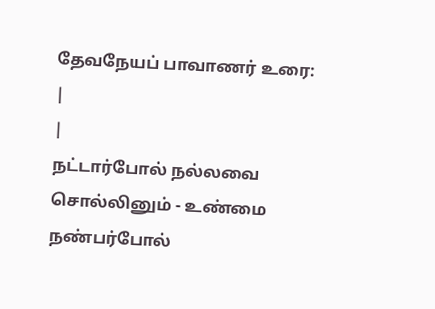தேவநேயப் பாவாணர் உரை:
|
|
நட்டார்போல் நல்லவை சொல்லினும் - உண்மை நண்பர்போல்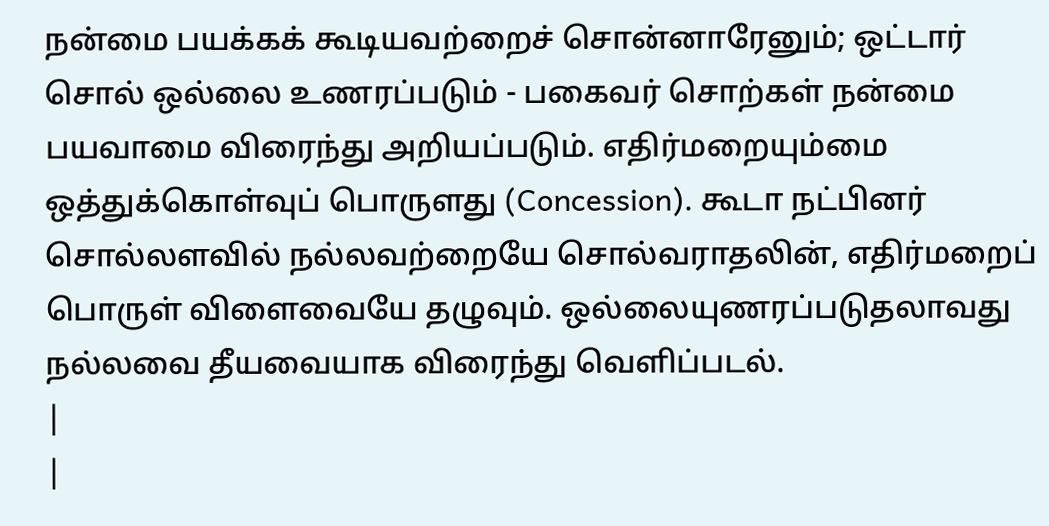நன்மை பயக்கக் கூடியவற்றைச் சொன்னாரேனும்; ஒட்டார் சொல் ஒல்லை உணரப்படும் - பகைவர் சொற்கள் நன்மை பயவாமை விரைந்து அறியப்படும். எதிர்மறையும்மை ஒத்துக்கொள்வுப் பொருளது (Concession). கூடா நட்பினர் சொல்லளவில் நல்லவற்றையே சொல்வராதலின், எதிர்மறைப் பொருள் விளைவையே தழுவும். ஒல்லையுணரப்படுதலாவது நல்லவை தீயவையாக விரைந்து வெளிப்படல்.
|
|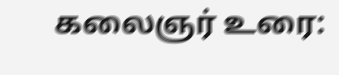கலைஞர் உரை: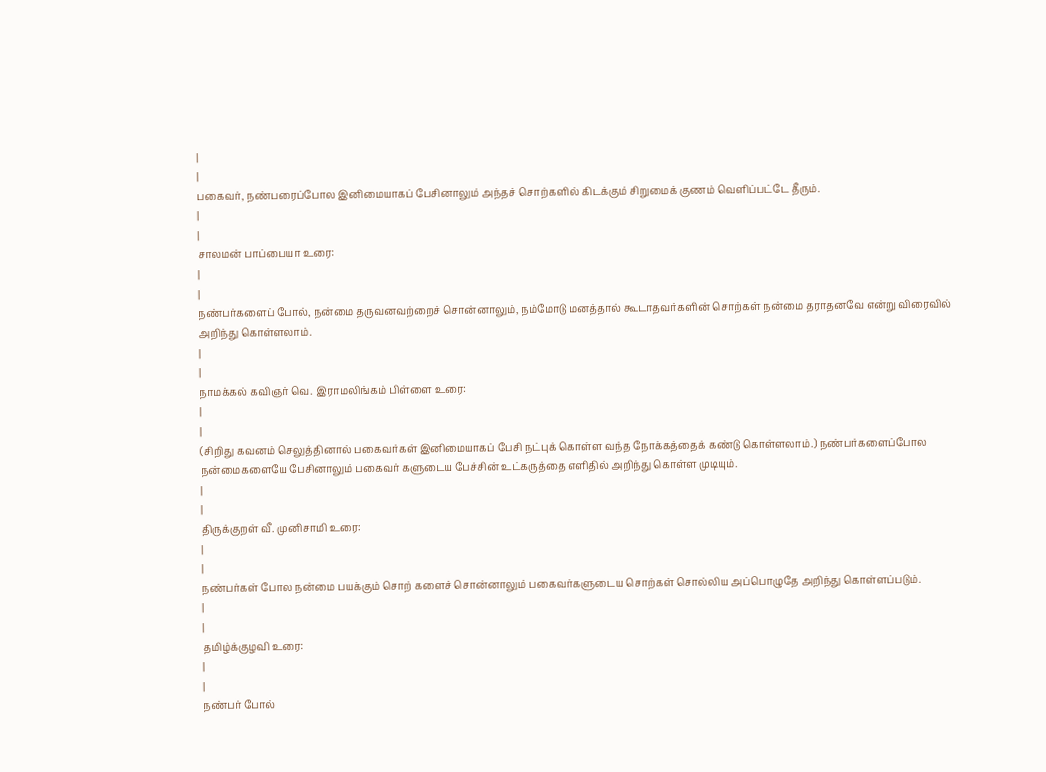|
|
பகைவர், நண்பரைப்போல இனிமையாகப் பேசினாலும் அந்தச் சொற்களில் கிடக்கும் சிறுமைக் குணம் வெளிப்பட்டே தீரும்.
|
|
சாலமன் பாப்பையா உரை:
|
|
நண்பர்களைப் போல், நன்மை தருவனவற்றைச் சொன்னாலும், நம்மோடு மனத்தால் கூடாதவர்களின் சொற்கள் நன்மை தராதனவே என்று விரைவில் அறிந்து கொள்ளலாம்.
|
|
நாமக்கல் கவிஞர் வெ. இராமலிங்கம் பிள்ளை உரை:
|
|
(சிறிது கவனம் செலுத்தினால் பகைவர்கள் இனிமையாகப் பேசி நட்புக் கொள்ள வந்த நோக்கத்தைக் கண்டு கொள்ளலாம்.) நண்பர்களைப்போல நன்மைகளையே பேசினாலும் பகைவர் களுடைய பேச்சின் உட்கருத்தை எளிதில் அறிந்து கொள்ள முடியும்.
|
|
திருக்குறள் வீ. முனிசாமி உரை:
|
|
நண்பர்கள் போல நன்மை பயக்கும் சொற் களைச் சொன்னாலும் பகைவர்களுடைய சொற்கள் சொல்லிய அப்பொழுதே அறிந்து கொள்ளப்படும்.
|
|
தமிழ்க்குழவி உரை:
|
|
நண்பர் போல்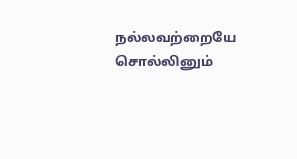நல்லவற்றையே சொல்லினும்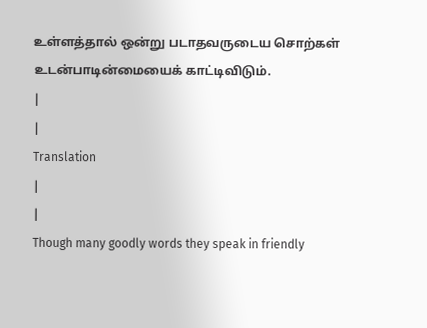உள்ளத்தால் ஒன்று படாதவருடைய சொற்கள் உடன்பாடின்மையைக் காட்டிவிடும்.
|
|
Translation
|
|
Though many goodly words they speak in friendly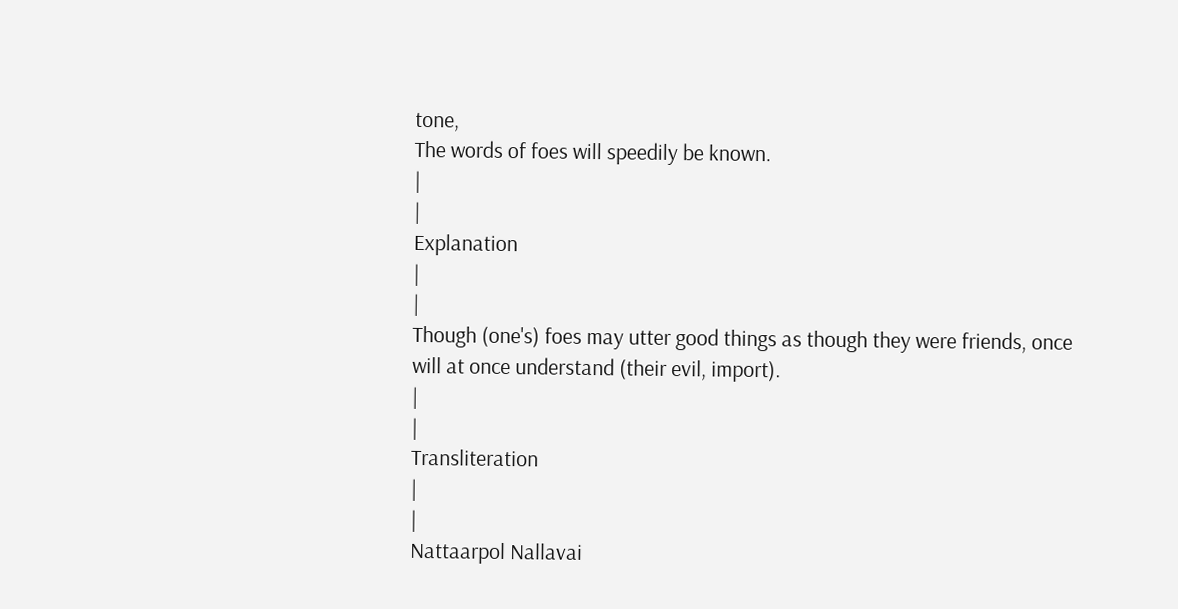tone,
The words of foes will speedily be known.
|
|
Explanation
|
|
Though (one's) foes may utter good things as though they were friends, once will at once understand (their evil, import).
|
|
Transliteration
|
|
Nattaarpol Nallavai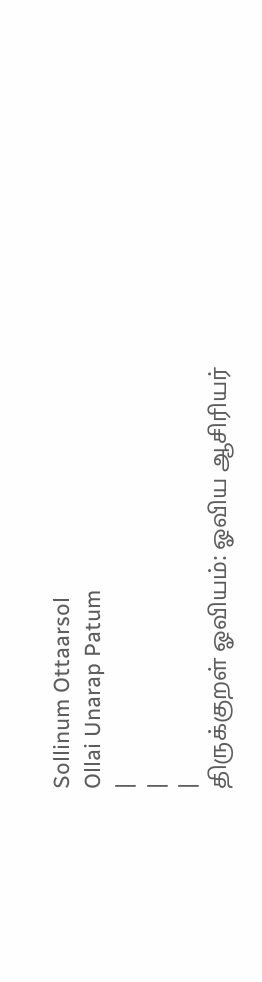Sollinum Ottaarsol
Ollai Unarap Patum
|
|
|
திருக்குறள் ஓவியம்: ஓவிய ஆசிரியர்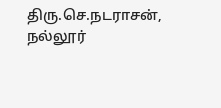திரு.செ.நடராசன், நல்லூர்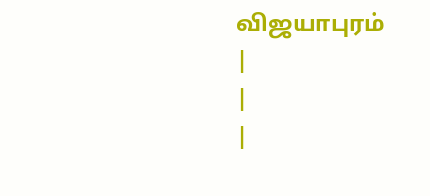விஜயாபுரம்
|
|
|